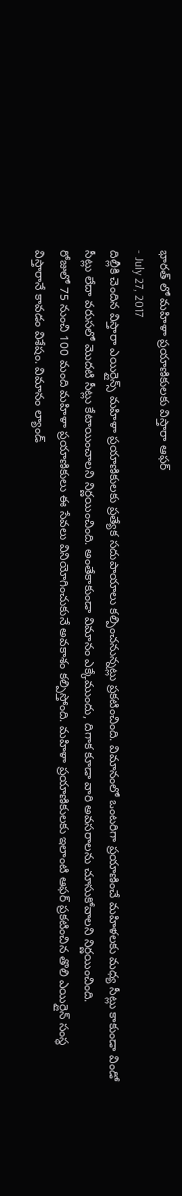భారత్ లో మహిళా ప్రయాణికులకు విస్తారా ఆఫర్
- July 27, 2017
దిల్లీకి చెందిన విస్తారా ఎయిర్లైన్స్ మహిళా ప్రయాణికులకు ప్రత్యేక సదుపాయాలు కల్పించనున్నట్లు ప్రకటించింది. విమానంలో ఒంటరిగా ప్రయాణించే మహిళలకు మధ్య సీట్లు కాకుండా విండో సీట్లు లేదా వరుసలో మొదటి సీట్లు కేటాయించాలని నిర్ణయించింది. అంతేకాకుండా విమానం ఎక్కేముందు, దిగాక కూడా వారి అవసరాలను చూసుకోవాలని నిర్ణయించింది.
రోజులో 75 నుంచి 100 మంది మహిళా ప్రయాణికులు ఈ సేవలు వినియోగించుకునే అవకాశం కల్పిస్తోంది. మహిళా ప్రయాణికులకు ఇలాంటి ఆఫర్ ప్రకటించిన తొలి ఎయిర్లైన్ సంస్థ విస్తారానే కావడం విశేషం. విమానం ల్యాండ్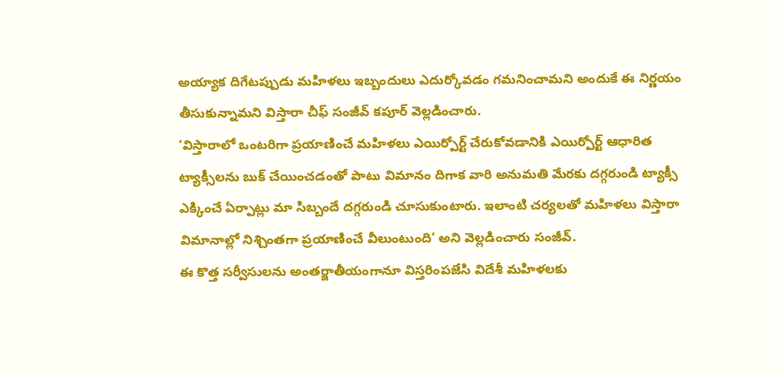అయ్యాక దిగేటప్పుడు మహిళలు ఇబ్బందులు ఎదుర్కోవడం గమనించామని అందుకే ఈ నిర్ణయం తీసుకున్నామని విస్తారా చీఫ్ సంజీవ్ కపూర్ వెల్లడించారు.
‘విస్తారాలో ఒంటరిగా ప్రయాణించే మహిళలు ఎయిర్పోర్ట్ చేరుకోవడానికి ఎయిర్పోర్ట్ ఆధారిత ట్యాక్సీలను బుక్ చేయించడంతో పాటు విమానం దిగాక వారి అనుమతి మేరకు దగ్గరుండి ట్యాక్సీ ఎక్కించే ఏర్పాట్లు మా సిబ్బందే దగ్గరుండి చూసుకుంటారు. ఇలాంటి చర్యలతో మహిళలు విస్తారా విమానాల్లో నిశ్చింతగా ప్రయాణించే వీలుంటుంది’ అని వెల్లడించారు సంజీవ్.
ఈ కొత్త సర్వీసులను అంతర్జాతీయంగానూ విస్తరింపజేసి విదేశీ మహిళలకు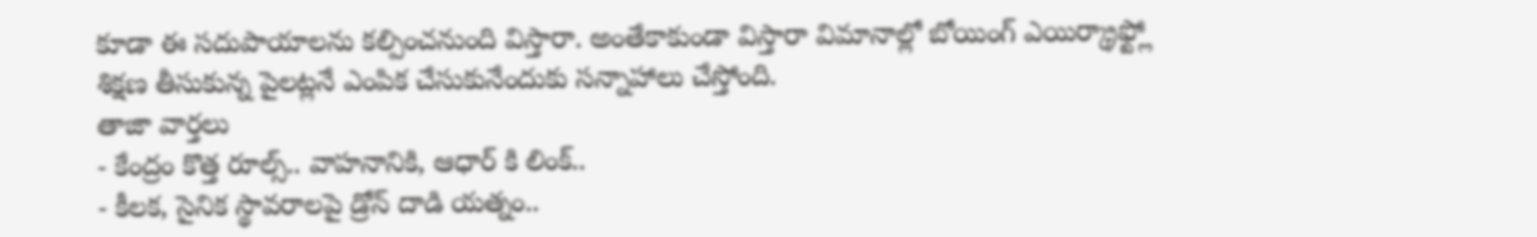కూడా ఈ సదుపాయాలను కల్పించనుంది విస్తారా. అంతేకాకుండా విస్తారా విమానాల్లో బోయింగ్ ఎయిర్క్రాఫ్ట్లో శిక్షణ తీసుకున్న పైలట్లనే ఎంపిక చేసుకునేందుకు సన్నాహాలు చేస్తోంది.
తాజా వార్తలు
- కేంద్రం కొత్త రూల్స్.. వాహనానికి, ఆధార్ కి లింక్..
- కీలక, సైనిక స్థావరాలపై డ్రోన్ దాడి యత్నం..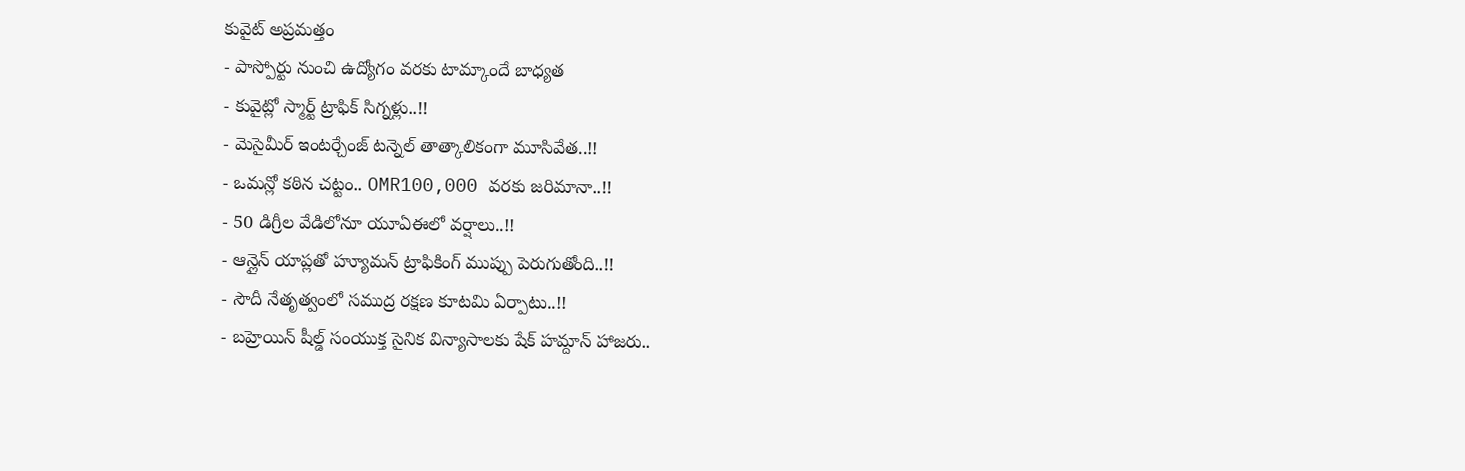కువైట్ అప్రమత్తం
- పాస్పోర్టు నుంచి ఉద్యోగం వరకు టామ్కాందే బాధ్యత
- కువైట్లో స్మార్ట్ ట్రాఫిక్ సిగ్నళ్లు..!!
- మెసైమీర్ ఇంటర్చేంజ్ టన్నెల్ తాత్కాలికంగా మూసివేత..!!
- ఒమన్లో కఠిన చట్టం.. OMR100,000 వరకు జరిమానా..!!
- 50 డిగ్రీల వేడిలోనూ యూఏఈలో వర్షాలు..!!
- ఆన్లైన్ యాప్లతో హ్యూమన్ ట్రాఫికింగ్ ముప్పు పెరుగుతోంది..!!
- సౌదీ నేతృత్వంలో సముద్ర రక్షణ కూటమి ఏర్పాటు..!!
- బహ్రెయిన్ షీల్డ్ సంయుక్త సైనిక విన్యాసాలకు షేక్ హమ్దాన్ హాజరు..